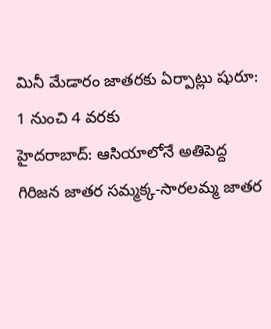మినీ మేడారం జాతరకు ఏర్పాట్లు షురూ: 1 నుంచి 4 వరకు
హైదరాబాద్: ఆసియాలోనే అతిపెద్ద గిరిజన జాతర సమ్మక్క-సారలమ్మ జాతర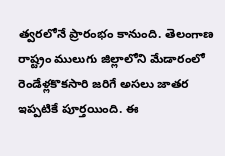త్వరలోనే ప్రారంభం కానుంది. తెలంగాణ రాష్ట్రం ములుగు జిల్లాలోని మేడారంలో రెండేళ్లకొకసారి జరిగే అసలు జాతర ఇప్పటికే పూర్తయింది. ఈ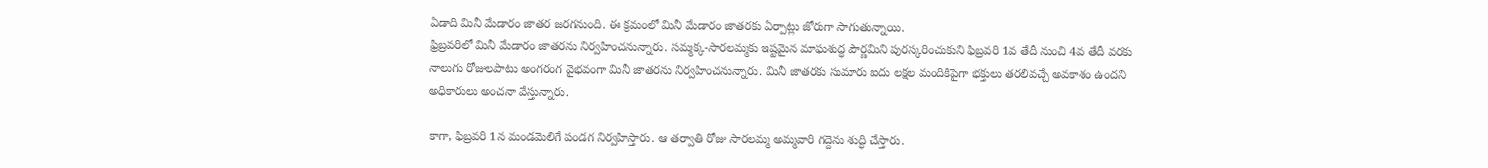ఏడాది మినీ మేడారం జాతర జరగనుంది. ఈ క్రమంలో మినీ మేడారం జాతరకు ఏర్పాట్లు జోరుగా సాగుతున్నాయి.
ఫ్రిబ్రవరిలో మినీ మేడారం జాతరను నిర్వహించనున్నారు. సమ్మక్క-సారలమ్మకు ఇష్టమైన మాఘశుద్ధ పౌర్ణమిని పురస్కరించుకుని ఫిబ్రవరి 1వ తేదీ నుంచి 4వ తేదీ వరకు నాలుగు రోజులపాటు అంగరంగ వైభవంగా మినీ జాతరను నిర్వహించనున్నారు. మినీ జాతరకు సుమారు ఐదు లక్షల మందికిపైగా భక్తులు తరలివచ్చే అవకాశం ఉందని అధికారులు అంచనా వేస్తున్నారు.

కాగా, ఫిబ్రవరి 1న మండమెలిగే పండగ నిర్వహిస్తారు. ఆ తర్వాతి రోజు సారలమ్మ అమ్మవారి గద్దెను శుద్ధి చేస్తారు.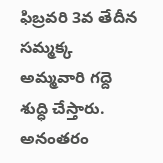ఫిబ్రవరి 3వ తేదీన సమ్మక్క అమ్మవారి గద్దె శుద్ధి చేస్తారు. అనంతరం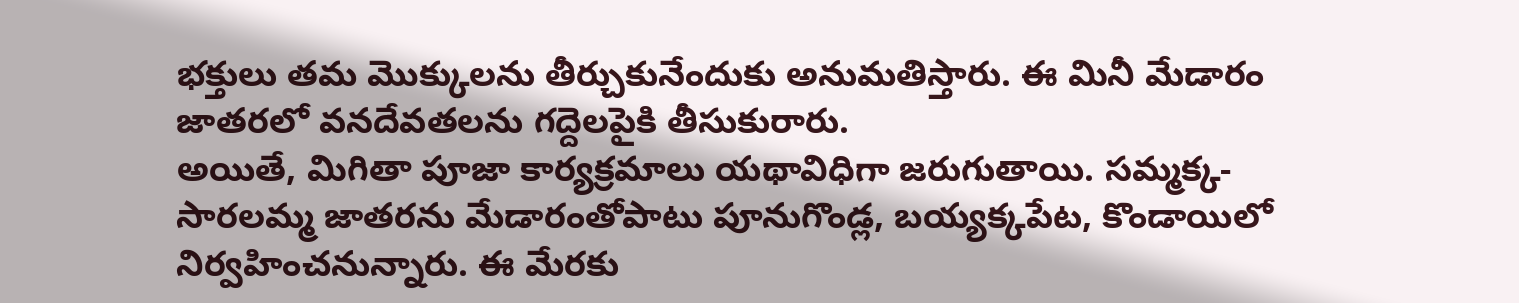భక్తులు తమ మొక్కులను తీర్చుకునేందుకు అనుమతిస్తారు. ఈ మినీ మేడారం జాతరలో వనదేవతలను గద్దెలపైకి తీసుకురారు.
అయితే, మిగితా పూజా కార్యక్రమాలు యథావిధిగా జరుగుతాయి. సమ్మక్క-సారలమ్మ జాతరను మేడారంతోపాటు పూనుగొండ్ల, బయ్యక్కపేట, కొండాయిలో నిర్వహించనున్నారు. ఈ మేరకు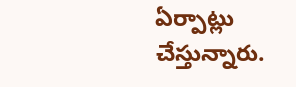ఏర్పాట్లు చేస్తున్నారు.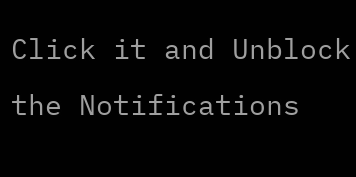Click it and Unblock the Notifications